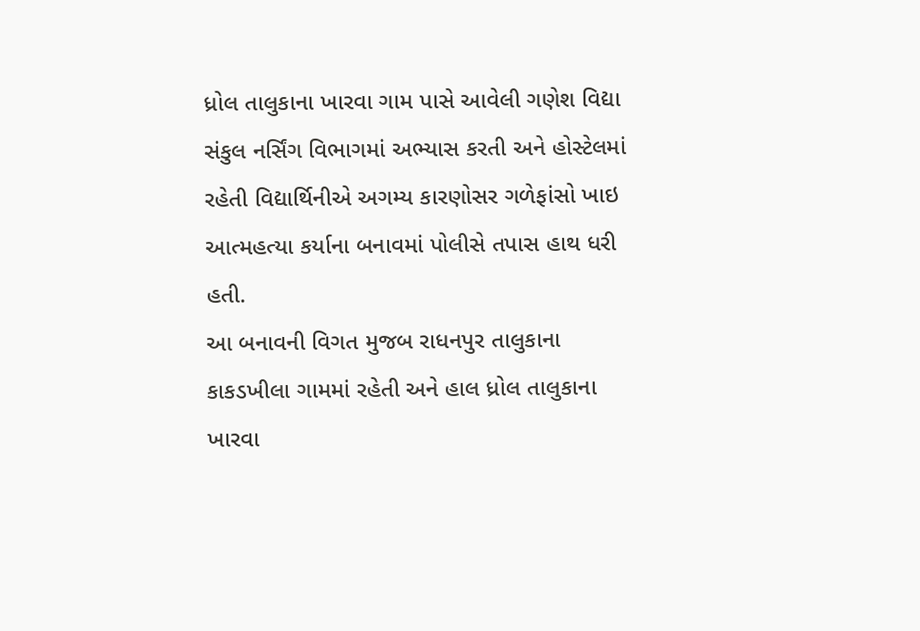ધ્રોલ તાલુકાના ખારવા ગામ પાસે આવેલી ગણેશ વિદ્યા સંકુલ નર્સિંગ વિભાગમાં અભ્યાસ કરતી અને હોસ્ટેલમાં રહેતી વિદ્યાર્થિનીએ અગમ્ય કારણોસર ગળેફાંસો ખાઇ આત્મહત્યા કર્યાના બનાવમાં પોલીસે તપાસ હાથ ધરી હતી.
આ બનાવની વિગત મુજબ રાધનપુર તાલુકાના કાકડખીલા ગામમાં રહેતી અને હાલ ધ્રોલ તાલુકાના ખારવા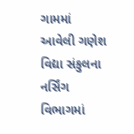ગામમાં આવેલી ગણેશ વિદ્યા સંકુલના નર્સિંગ વિભાગમાં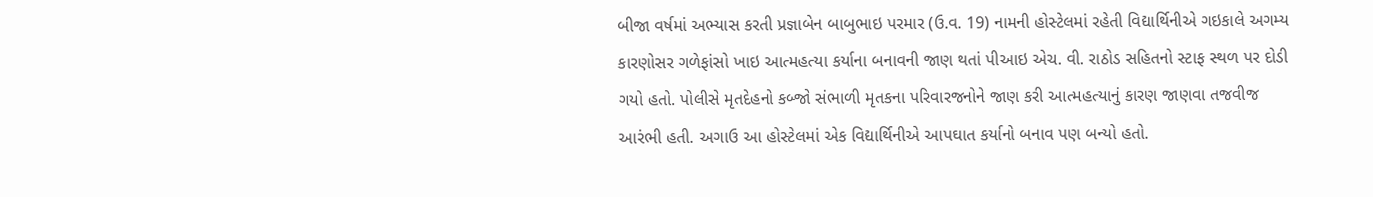બીજા વર્ષમાં અભ્યાસ કરતી પ્રજ્ઞાબેન બાબુભાઇ પરમાર (ઉ.વ. 19) નામની હોસ્ટેલમાં રહેતી વિદ્યાર્થિનીએ ગઇકાલે અગમ્ય કારણોસર ગળેફાંસો ખાઇ આત્મહત્યા કર્યાના બનાવની જાણ થતાં પીઆઇ એચ. વી. રાઠોડ સહિતનો સ્ટાફ સ્થળ પર દોડી ગયો હતો. પોલીસે મૃતદેહનો કબ્જો સંભાળી મૃતકના પરિવારજનોને જાણ કરી આત્મહત્યાનું કારણ જાણવા તજવીજ આરંભી હતી. અગાઉ આ હોસ્ટેલમાં એક વિદ્યાર્થિનીએ આપઘાત કર્યાનો બનાવ પણ બન્યો હતો.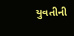યુવતીની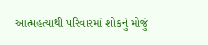આત્મહત્યાથી પરિવારમાં શોકનું મોજું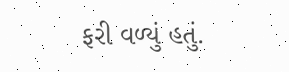ફરી વળ્યું હતું.